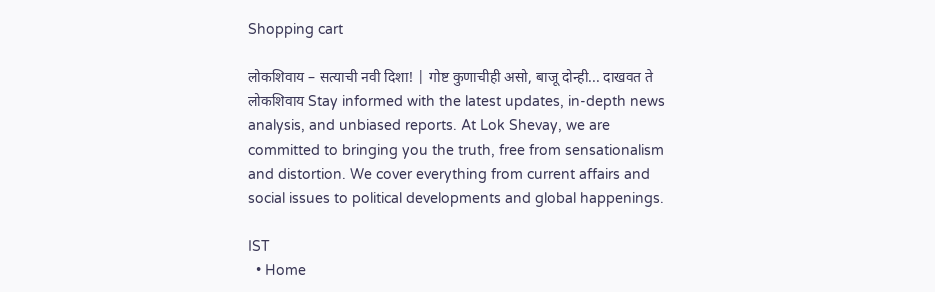Shopping cart

लोकशिवाय – सत्याची नवी दिशा! | गोष्ट कुणाचीही असो, बाजू दोन्ही... दाखवत ते लोकशिवाय Stay informed with the latest updates, in-depth news analysis, and unbiased reports. At Lok Shevay, we are committed to bringing you the truth, free from sensationalism and distortion. We cover everything from current affairs and social issues to political developments and global happenings.

IST
  • Home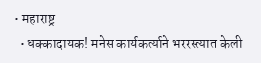• महाराष्ट्र
  • धक्कादायक! मनेस कार्यकर्त्याने भररस्त्यात केली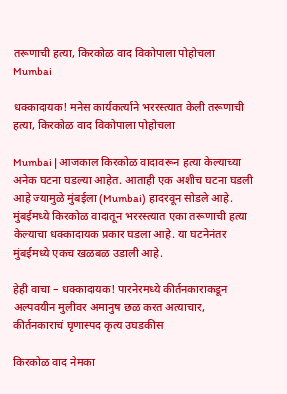तरूणाची हत्या, किरकोळ वाद विकोपाला पोहोचला
Mumbai

धक्कादायक! मनेस कार्यकर्त्याने भररस्त्यात केली तरूणाची हत्या, किरकोळ वाद विकोपाला पोहोचला

Mumbai | आजकाल किरकोळ वादावरून हत्या केल्याच्या अनेक घटना घडल्या आहेत. आताही एक अशीच घटना घडली आहे ज्यामुळे मुंबईला (Mumbai) हादरवून सोडले आहे. मुंबईमध्ये किरकोळ वादातून भररस्त्यात एका तरूणाची हत्या केल्याचा धक्कादायक प्रकार घडला आहे. या घटनेनंतर मुंबईमध्ये एकच खळबळ उडाली आहे.

हेही वाचा – धक्कादायक! पारनेरमध्ये कीर्तनकाराकडून अल्पवयीन मुलीवर अमानुष छळ करत अत्याचार, कीर्तनकाराचं घृणास्पद कृत्य उघडकीस

किरकोळ वाद नेमका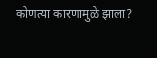कोणत्या कारणामुळे झाला?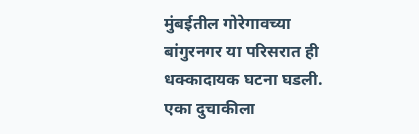मुंबईतील गोरेगावच्या बांगुरनगर या परिसरात ही धक्कादायक घटना घडली. एका दुचाकीला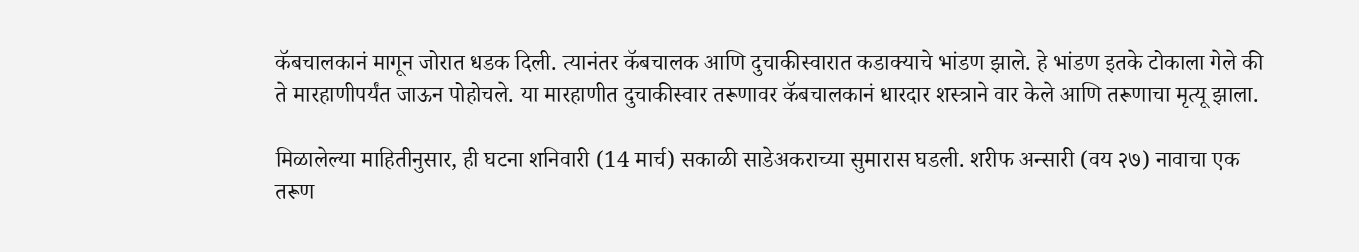कॅबचालकानं मागून जोरात धडक दिली. त्यानंतर कॅबचालक आणि दुचाकीस्वारात कडाक्याचे भांडण झाले. हे भांडण इतके टोकाला गेले की ते मारहाणीपर्यंत जाऊन पोहोचले. या मारहाणीत दुचाकीस्वार तरूणावर कॅबचालकानं धारदार शस्त्राने वार केले आणि तरूणाचा मृत्यू झाला.

मिळालेल्या माहितीनुसार, ही घटना शनिवारी (14 मार्च) सकाळी साडेअकराच्या सुमारास घडली. शरीफ अन्सारी (वय २७) नावाचा एक तरूण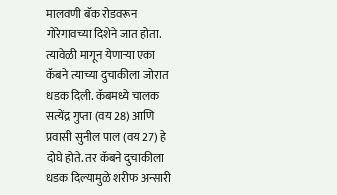मालवणी बॅक रोडवरून गोरेगावच्या दिशेने जात होता. त्यावेळी मागून येणाऱ्या एका कॅबने त्याच्या दुचाकीला जोरात धडक दिली. कॅबमध्ये चालक सत्येंद्र गुप्ता (वय 28) आणि प्रवासी सुनील पाल (वय 27) हे दोघे होते. तर कॅबने दुचाकीला धडक दिल्यामुळे शरीफ अन्सारी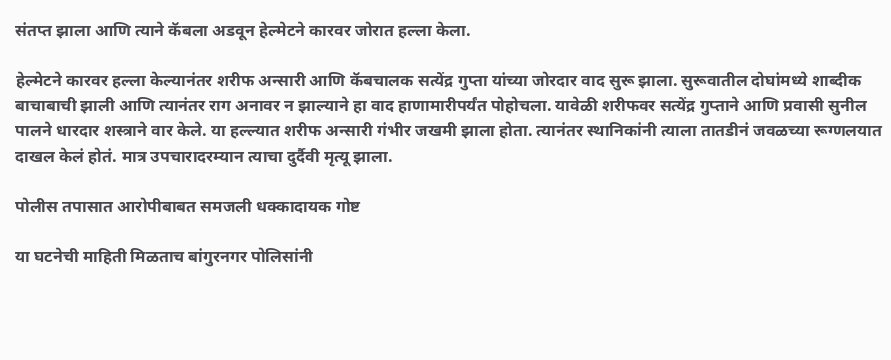संतप्त झाला आणि त्याने कॅबला अडवून हेल्मेटने कारवर जोरात हल्ला केला.

हेल्मेटने कारवर हल्ला केल्यानंतर शरीफ अन्सारी आणि कॅबचालक सत्येंद्र गुप्ता यांच्या जोरदार वाद सुरू झाला. सुरूवातील दोघांमध्ये शाब्दीक बाचाबाची झाली आणि त्यानंतर राग अनावर न झाल्याने हा वाद हाणामारीपर्यंत पोहोचला. यावेळी शरीफवर सत्येंद्र गुप्ताने आणि प्रवासी सुनील पालने धारदार शस्त्राने वार केले. या हल्ल्यात शरीफ अन्सारी गंभीर जखमी झाला होता. त्यानंतर स्थानिकांनी त्याला तातडीनं जवळच्या रूग्णलयात दाखल केलं होतं. मात्र उपचारादरम्यान त्याचा दुर्दैवी मृत्यू झाला.

पोलीस तपासात आरोपीबाबत समजली धक्कादायक गोष्ट

या घटनेची माहिती मिळताच बांगुरनगर पोलिसांनी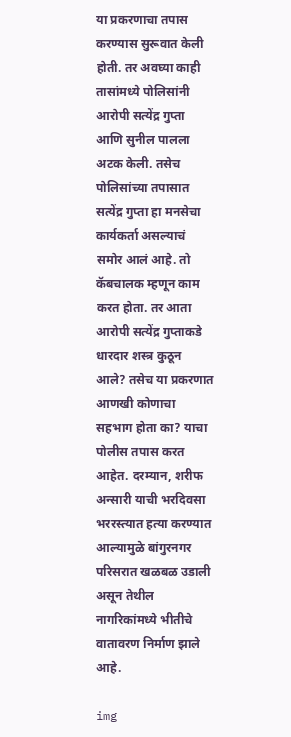या प्रकरणाचा तपास करण्यास सुरूवात केली होती. तर अवघ्या काही तासांमध्ये पोलिसांनी आरोपी सत्येंद्र गुप्ता आणि सुनील पालला अटक केली. तसेच पोलिसांच्या तपासात सत्येंद्र गुप्ता हा मनसेचा कार्यकर्ता असल्याचं समोर आलं आहे. तो कॅबचालक म्हणून काम करत होता. तर आता आरोपी सत्येंद्र गुप्ताकडे धारदार शस्त्र कुठून आले? तसेच या प्रकरणात आणखी कोणाचा सहभाग होता का? याचा पोलीस तपास करत आहेत. दरम्यान, शरीफ अन्सारी याची भरदिवसा भररस्त्यात हत्या करण्यात आल्यामुळे बांगुरनगर परिसरात खळबळ उडाली असून तेथील नागरिकांमध्ये भीतीचे वातावरण निर्माण झाले आहे.

img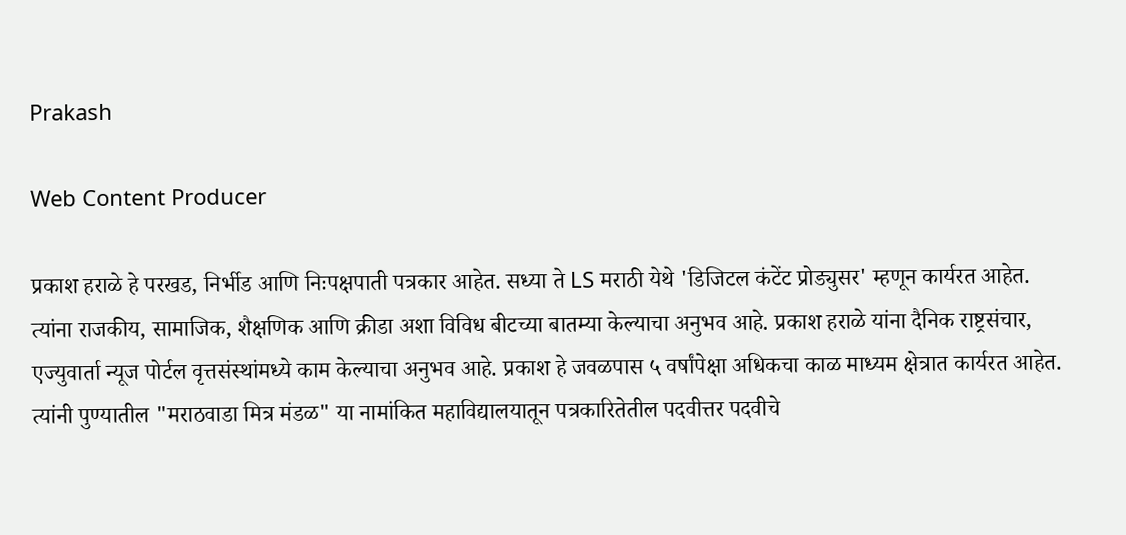Prakash

Web Content Producer

प्रकाश हराळे हे परखड, निर्भीड आणि निःपक्षपाती पत्रकार आहेत. सध्या ते LS मराठी येथे 'डिजिटल कंटेंट प्रोड्युसर' म्हणून कार्यरत आहेत. त्यांना राजकीय, सामाजिक, शैक्षणिक आणि क्रीडा अशा विविध बीटच्या बातम्या केल्याचा अनुभव आहे. प्रकाश हराळे यांना दैनिक राष्ट्रसंचार, एज्युवार्ता न्यूज पोर्टल वृत्तसंस्थांमध्ये काम केल्याचा अनुभव आहे. प्रकाश हे जवळपास ५ वर्षांपेक्षा अधिकचा काळ माध्यम क्षेत्रात कार्यरत आहेत. त्यांनी पुण्यातील "मराठवाडा मित्र मंडळ" या नामांकित महाविद्यालयातून पत्रकारितेतील पदवीत्तर पदवीचे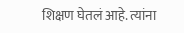शिक्षण घेतलं आहे. त्यांना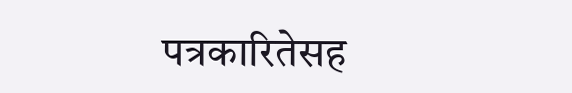पत्रकारितेसह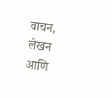वाचन, लेखन आणि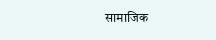सामाजिक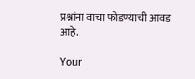प्रश्नांना वाचा फोडण्याची आवड आहे.

Your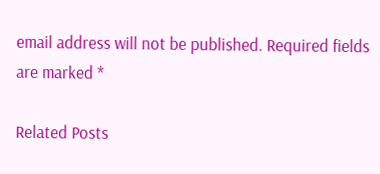email address will not be published. Required fields are marked *

Related Posts